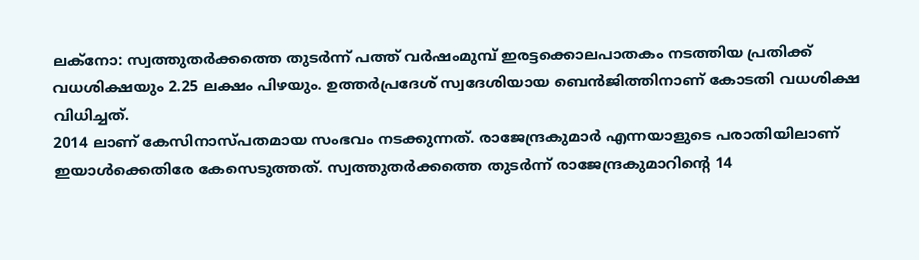ലക്നോ: സ്വത്തുതർക്കത്തെ തുടർന്ന് പത്ത് വർഷംമുമ്പ് ഇരട്ടക്കൊലപാതകം നടത്തിയ പ്രതിക്ക് വധശിക്ഷയും 2.25 ലക്ഷം പിഴയും. ഉത്തർപ്രദേശ് സ്വദേശിയായ ബെൻജിത്തിനാണ് കോടതി വധശിക്ഷ വിധിച്ചത്.
2014 ലാണ് കേസിനാസ്പതമായ സംഭവം നടക്കുന്നത്. രാജേന്ദ്രകുമാർ എന്നയാളുടെ പരാതിയിലാണ് ഇയാൾക്കെതിരേ കേസെടുത്തത്. സ്വത്തുതർക്കത്തെ തുടർന്ന് രാജേന്ദ്രകുമാറിന്റെ 14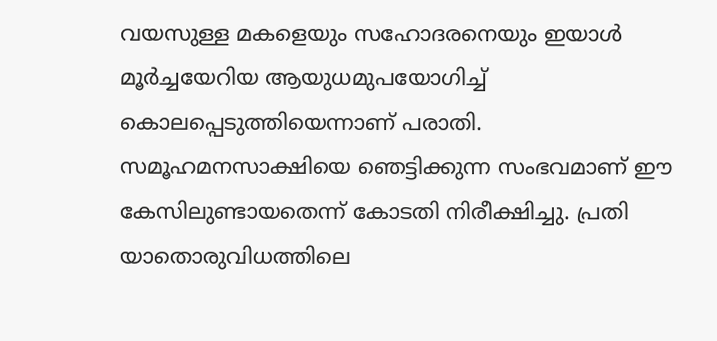വയസുള്ള മകളെയും സഹോദരനെയും ഇയാൾ മൂർച്ചയേറിയ ആയുധമുപയോഗിച്ച് കൊലപ്പെടുത്തിയെന്നാണ് പരാതി.
സമൂഹമനസാക്ഷിയെ ഞെട്ടിക്കുന്ന സംഭവമാണ് ഈ കേസിലുണ്ടായതെന്ന് കോടതി നിരീക്ഷിച്ചു. പ്രതി യാതൊരുവിധത്തിലെ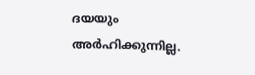ദയയും അർഹിക്കുന്നില്ല.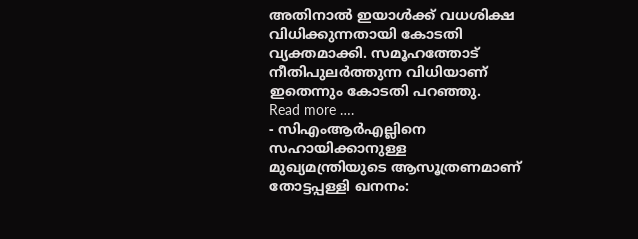അതിനാൽ ഇയാൾക്ക് വധശിക്ഷ വിധിക്കുന്നതായി കോടതി വ്യക്തമാക്കി. സമൂഹത്തോട് നീതിപുലർത്തുന്ന വിധിയാണ് ഇതെന്നും കോടതി പറഞ്ഞു.
Read more ….
- സിഎംആർഎല്ലിനെ സഹായിക്കാനുള്ള മുഖ്യമന്ത്രിയുടെ ആസൂത്രണമാണ് തോട്ടപ്പള്ളി ഖനനം: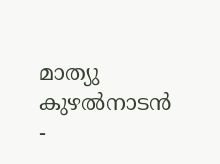മാത്യു കുഴൽനാടൻ
-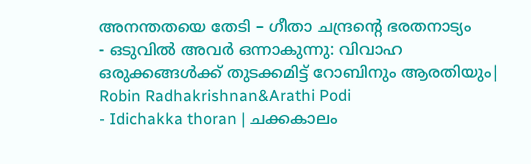അനന്തതയെ തേടി – ഗീതാ ചന്ദ്രൻ്റെ ഭരതനാട്യം
- ഒടുവിൽ അവർ ഒന്നാകുന്നു: വിവാഹ ഒരുക്കങ്ങൾക്ക് തുടക്കമിട്ട് റോബിനും ആരതിയും| Robin Radhakrishnan&Arathi Podi
- Idichakka thoran | ചക്കകാലം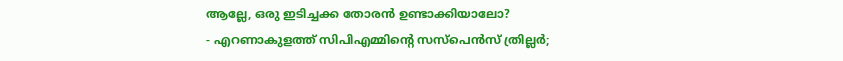ആല്ലേ, ഒരു ഇടിച്ചക്ക തോരൻ ഉണ്ടാക്കിയാലോ?
- എറണാകുളത്ത് സിപിഎമ്മിൻ്റെ സസ്പെൻസ് ത്രില്ലർ;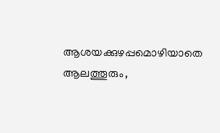ആശയക്കുഴപ്പമൊഴിയാതെ ആലത്തൂരും,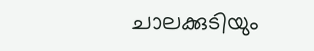ചാലക്കുടിയും